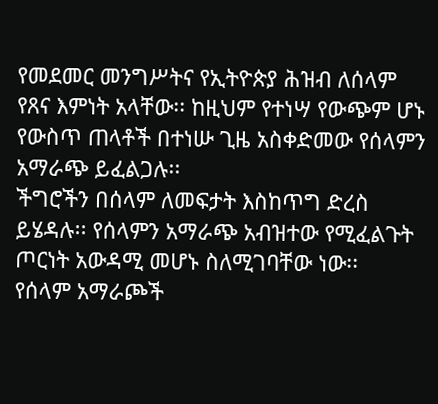የመደመር መንግሥትና የኢትዮጵያ ሕዝብ ለሰላም የጸና እምነት አላቸው፡፡ ከዚህም የተነሣ የውጭም ሆኑ የውስጥ ጠላቶች በተነሡ ጊዜ አስቀድመው የሰላምን አማራጭ ይፈልጋሉ፡፡
ችግሮችን በሰላም ለመፍታት እስከጥግ ድረስ ይሄዳሉ፡፡ የሰላምን አማራጭ አብዝተው የሚፈልጉት ጦርነት አውዳሚ መሆኑ ስለሚገባቸው ነው፡፡
የሰላም አማራጮች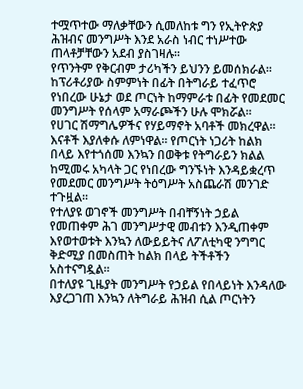ተሟጥተው ማለቃቸውን ሲመለከቱ ግን የኢትዮጵያ ሕዝብና መንግሥት እንደ አራስ ነብር ተነሥተው ጠላቶቻቸውን አደብ ያስገዛሉ፡፡
የጥንትም የቅርብም ታሪካችን ይህንን ይመሰክራል፡፡
ከፕሪቶሪያው ስምምነት በፊት በትግራይ ተፈጥሮ የነበረው ሁኔታ ወደ ጦርነት ከማምራቱ በፊት የመደመር መንግሥት የሰላም አማራጮችን ሁሉ ሞክሯል፡፡
የሀገር ሽማግሌዎችና የሃይማኖት አባቶች መክረዋል፡፡ እናቶች እያለቀሱ ለምነዋል፡፡ የጦርነት ነጋሪት ከልክ በላይ እየተጎሰመ እንኳን በወቅቱ የትግራይን ክልል ከሚመሩ አካላት ጋር የነበረው ግንኙነት እንዳይቋረጥ የመደመር መንግሥት ትዕግሥት አስጨራሽ መንገድ ተጉዟል፡፡
የተለያዩ ወገኖች መንግሥት በብቸኝነት ኃይል የመጠቀም ሕገ መንግሥታዊ መብቱን እንዲጠቀም እየወተወቱት እንኳን ለውይይትና ለፖለቲካዊ ንግግር ቅድሚያ በመስጠት ከልክ በላይ ትችቶችን አስተናግዷል፡፡
በተለያዩ ጊዜያት መንግሥት የኃይል የበላይነት እንዳለው እያረጋገጠ እንኳን ለትግራይ ሕዝብ ሲል ጦርነትን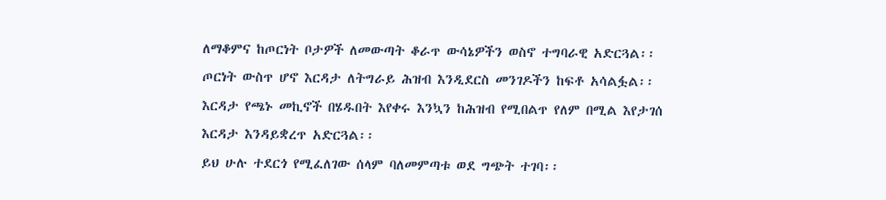ለማቆምና ከጦርነት ቦታዎች ለመውጣት ቆራጥ ውሳኔዎችን ወስኖ ተግባራዊ አድርጓል፡፡
ጦርነት ውስጥ ሆኖ እርዳታ ለትግራይ ሕዝብ እንዲደርስ መንገዶችን ከፍቶ አሳልፏል፡፡ እርዳታ የጫኑ መኪኖች በሄዱበት እየቀሩ እንኳን ከሕዝብ የሚበልጥ የለም በሚል እየታገሰ እርዳታ እንዳይቋረጥ አድርጓል፡፡
ይህ ሁሉ ተደርጎ የሚፈለገው ሰላም ባለመምጣቱ ወደ ግጭት ተገባ፡፡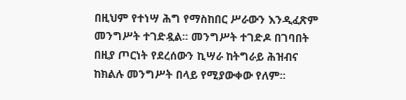በዚህም የተነሣ ሕግ የማስከበር ሥራውን እንዲፈጽም መንግሥት ተገድዷል፡፡ መንግሥት ተገድዶ በገባበት በዚያ ጦርነት የደረሰውን ኪሣራ ከትግራይ ሕዝብና ከክልሉ መንግሥት በላይ የሚያውቀው የለም፡፡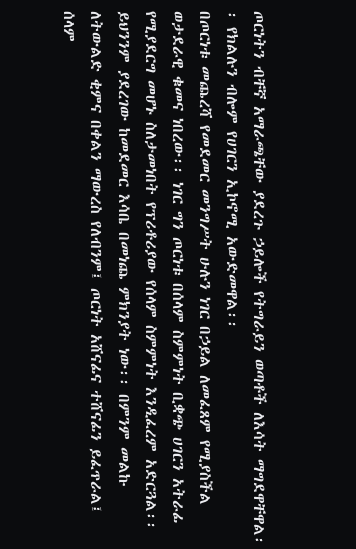ጦርነትን ብቸኛ አማራጫቸው ያደረጉ ኃይሎች የትግራይን ወጣቶች ለእሳት ማግደዋቸዋል፡፡ የክልሉን ብሎም የሀገርን ኢኮኖሚ አውድመዋል፡፡
በጦርነቱ መጨረሻ የመደመር መንግሥት ሁሉን ነገር በኃይል ለመፈጸም የሚያስችል ወታደራዊ ቁመና ነበረው፡፡ ነገር ግን ጦርነቱ በሰላም ስምምነት ቢቋጭ ሀገርን አትራፊ የሚያደርግ መሆኑ ስለታመነበት የፕሪቶሪያው የሰላም ስምምነት እንዲፈረም አድርጓል፡፡
ይህንንም ያደረገው ከመደመር እሳቤ በመነጨ ምክንያት ነው፡፡ በምንም መልኩ ለትውልድ ቂምና በቀልን ማውረስ የለብንም፤ ጦርነት አሸናፊና ተሸናፊን ይፈጥራል፤ ሰላም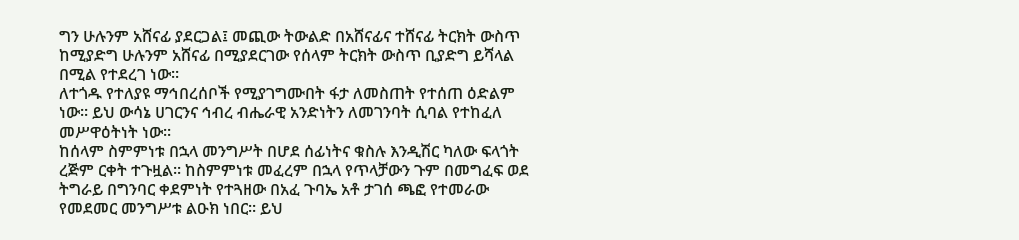ግን ሁሉንም አሸናፊ ያደርጋል፤ መጪው ትውልድ በአሸናፊና ተሸናፊ ትርክት ውስጥ ከሚያድግ ሁሉንም አሸናፊ በሚያደርገው የሰላም ትርክት ውስጥ ቢያድግ ይሻላል በሚል የተደረገ ነው፡፡
ለተጎዱ የተለያዩ ማኅበረሰቦች የሚያገግሙበት ፋታ ለመስጠት የተሰጠ ዕድልም ነው፡፡ ይህ ውሳኔ ሀገርንና ኅብረ ብሔራዊ አንድነትን ለመገንባት ሲባል የተከፈለ መሥዋዕትነት ነው፡፡
ከሰላም ስምምነቱ በኋላ መንግሥት በሆደ ሰፊነትና ቁስሉ እንዲሽር ካለው ፍላጎት ረጅም ርቀት ተጉዟል፡፡ ከስምምነቱ መፈረም በኋላ የጥላቻውን ጉም በመግፈፍ ወደ ትግራይ በግንባር ቀደምነት የተጓዘው በአፈ ጉባኤ አቶ ታገሰ ጫፎ የተመራው የመደመር መንግሥቱ ልዑክ ነበር፡፡ ይህ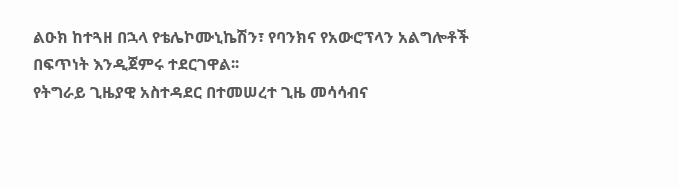ልዑክ ከተጓዘ በኋላ የቴሌኮሙኒኬሽን፣ የባንክና የአውሮፕላን አልግሎቶች በፍጥነት እንዲጀምሩ ተደርገዋል፡፡
የትግራይ ጊዜያዊ አስተዳደር በተመሠረተ ጊዜ መሳሳብና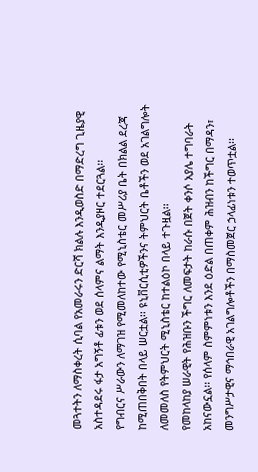መጓተትን ለማስቀረት ሲባል የአመራሩን ድርሻ ክልሉ እንዲወስድ በማድረግ ጊዜያዊ አስተዳደሩ ፋታ አግኝቶ ፊቱን ወደ ሰላምና ልማት እንዲያዞር ተደርጓል፡፡
የግብርና ሥራውን ለማገዝ የሚመለከተው የሚኒስቴር መሥሪያ ቤት በክልል ደረጃ ከሚጠበቅበት በላይ ሠርቷል፡፡ ዩኒቨርሲቲዎችንና ትምህርት ቤቶችን ወደ አገልግሎት ለመመለስ የትምህርት ሚኒስቴር ከተልዕኮ በላይ ተጉዟል፡፡
የመከላከያ ሠራዊት የሕዝቡን ችግር ለመፍታት ከራሱ በጀት ቀንሶ አያሌ ተግባራት አከናውኗል፡፡ የሰላም ስምምነቱን እንደ ዕድል በጠቀም ሕዝብን ከችግር በማዳን፣ መንግሥታዊና ማኅበራዊ አገልግሎቶችን በማስመጀር ኃላፊነቱን ተወጥቷል፡፡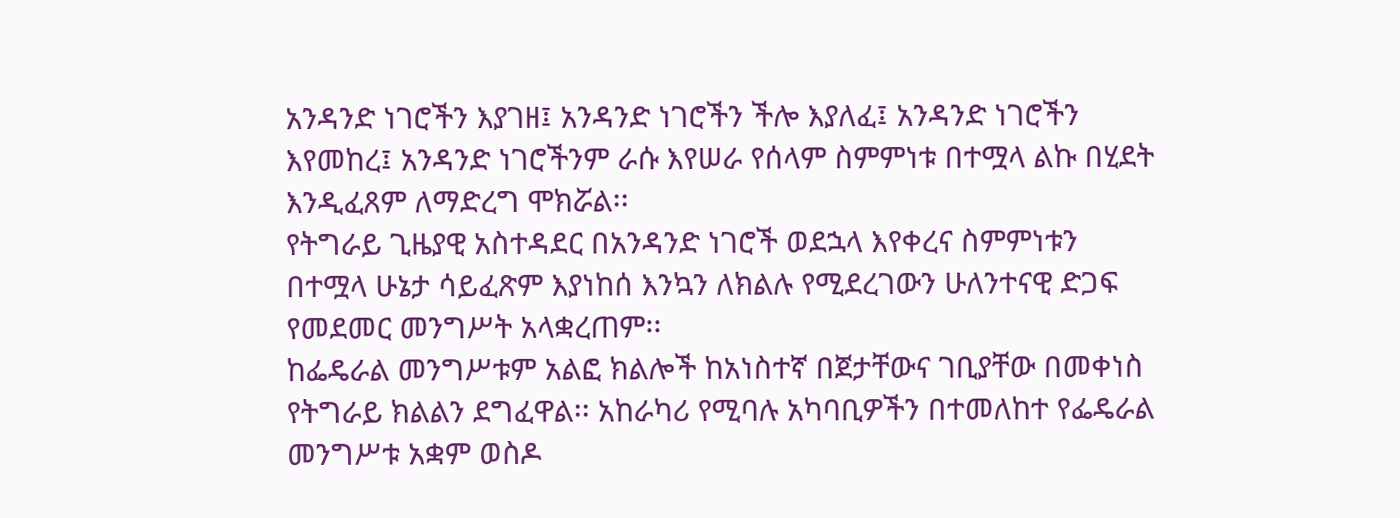አንዳንድ ነገሮችን እያገዘ፤ አንዳንድ ነገሮችን ችሎ እያለፈ፤ አንዳንድ ነገሮችን እየመከረ፤ አንዳንድ ነገሮችንም ራሱ እየሠራ የሰላም ስምምነቱ በተሟላ ልኩ በሂደት እንዲፈጸም ለማድረግ ሞክሯል፡፡
የትግራይ ጊዜያዊ አስተዳደር በአንዳንድ ነገሮች ወደኋላ እየቀረና ስምምነቱን በተሟላ ሁኔታ ሳይፈጽም እያነከሰ እንኳን ለክልሉ የሚደረገውን ሁለንተናዊ ድጋፍ የመደመር መንግሥት አላቋረጠም፡፡
ከፌዴራል መንግሥቱም አልፎ ክልሎች ከአነስተኛ በጀታቸውና ገቢያቸው በመቀነስ የትግራይ ክልልን ደግፈዋል፡፡ አከራካሪ የሚባሉ አካባቢዎችን በተመለከተ የፌዴራል መንግሥቱ አቋም ወስዶ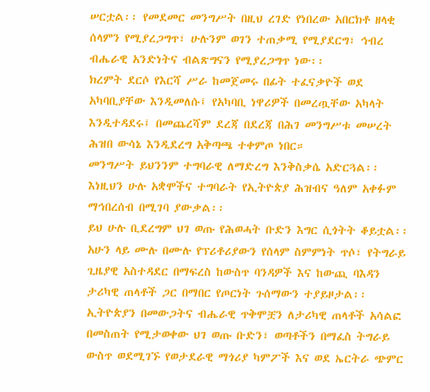ሠርቷል፡፡ የመደመር መንግሥት በዚህ ረገድ የነበረው አበርክቶ ዘላቂ ሰላምን የሚያረጋግጥ፣ ሁሉንም ወገን ተጠቃሚ የሚያደርግ፣ ኅብረ ብሔራዊ አንድነትና ብልጽግናን የሚያረጋግጥ ነው፡፡
ክረምት ደርሶ የእርሻ ሥራ ከመጀመሩ በፊት ተፈናቃዮች ወደ አካባቢያቸው እንዲመለሱ፤ የአካባቢ ነዋሪዎች በመረጧቸው አካላት እንዲተዳደሩ፤ በመጨረሻም ደረጃ በደረጃ በሕገ መንግሥቱ መሠረት ሕዝበ ውሳኔ እንዲደረግ አቅጣጫ ተቀምጦ ነበር።
መንግሥት ይህንንም ተግባራዊ ለማድረግ እንቅስቃሴ አድርጓል፡፡ እነዚህን ሁሉ አቋሞችና ተግባራት የኢትዮጵያ ሕዝብና ዓለም አቀፉም ማኅበረሰብ በሚገባ ያውቃል፡፡
ይህ ሁሉ ቢደረግም ህገ ወጡ የሕወሓት ቡድን እግር ሲጎትት ቆይቷል፡፡ አሁን ላይ ሙሉ በሙሉ የፕሪቶሪያውን የሰላም ስምምነት ጥሶ፣ የትግራይ ጊዜያዊ አስተዳደር በማፍረስ ከውስጥ ባንዳዎች እና ከውጪ ባእዳን ታሪካዊ ጠላቶች ጋር በማበር የጦርነት ጉሰማውን ተያይዞታል፡፡
ኢትዮጵያን በመውጋትና ብሔራዊ ጥቅሞቿን ለታሪካዊ ጠላቶች አሳልፎ በመስጠት የሚታወቀው ህገ ወጡ ቡድን፣ ወጣቶችን በማፈስ ትግራይ ውስጥ ወደሚገኙ የወታደራዊ ማጎሪያ ካምፖች እና ወደ ኤርትራ ጭምር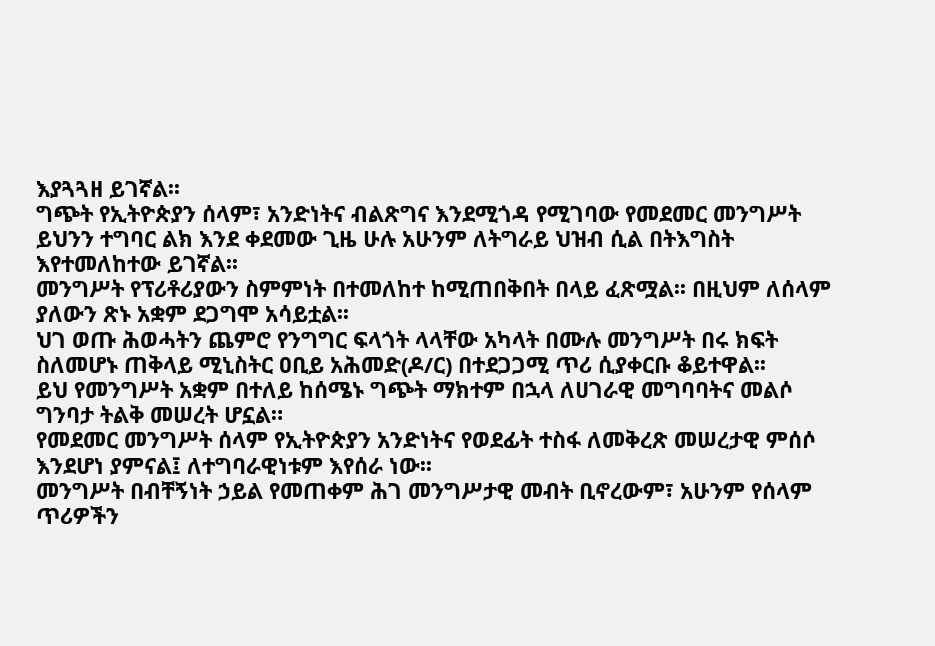እያጓጓዘ ይገኛል፡፡
ግጭት የኢትዮጵያን ሰላም፣ አንድነትና ብልጽግና እንደሚጎዳ የሚገባው የመደመር መንግሥት ይህንን ተግባር ልክ እንደ ቀደመው ጊዜ ሁሉ አሁንም ለትግራይ ህዝብ ሲል በትእግስት እየተመለከተው ይገኛል፡፡
መንግሥት የፕሪቶሪያውን ስምምነት በተመለከተ ከሚጠበቅበት በላይ ፈጽሟል፡፡ በዚህም ለሰላም ያለውን ጽኑ አቋም ደጋግሞ አሳይቷል፡፡
ህገ ወጡ ሕወሓትን ጨምሮ የንግግር ፍላጎት ላላቸው አካላት በሙሉ መንግሥት በሩ ክፍት ስለመሆኑ ጠቅላይ ሚኒስትር ዐቢይ አሕመድ(ዶ/ር) በተደጋጋሚ ጥሪ ሲያቀርቡ ቆይተዋል፡፡
ይህ የመንግሥት አቋም በተለይ ከሰሜኑ ግጭት ማክተም በኋላ ለሀገራዊ መግባባትና መልሶ ግንባታ ትልቅ መሠረት ሆኗል።
የመደመር መንግሥት ሰላም የኢትዮጵያን አንድነትና የወደፊት ተስፋ ለመቅረጽ መሠረታዊ ምሰሶ እንደሆነ ያምናል፤ ለተግባራዊነቱም እየሰራ ነው፡፡
መንግሥት በብቸኝነት ኃይል የመጠቀም ሕገ መንግሥታዊ መብት ቢኖረውም፣ አሁንም የሰላም ጥሪዎችን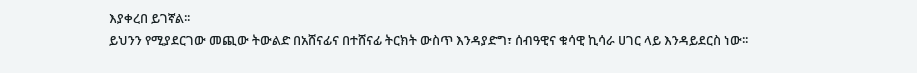እያቀረበ ይገኛል፡፡
ይህንን የሚያደርገው መጪው ትውልድ በአሸናፊና በተሸናፊ ትርክት ውስጥ እንዳያድግ፣ ሰብዓዊና ቁሳዊ ኪሳራ ሀገር ላይ እንዳይደርስ ነው፡፡